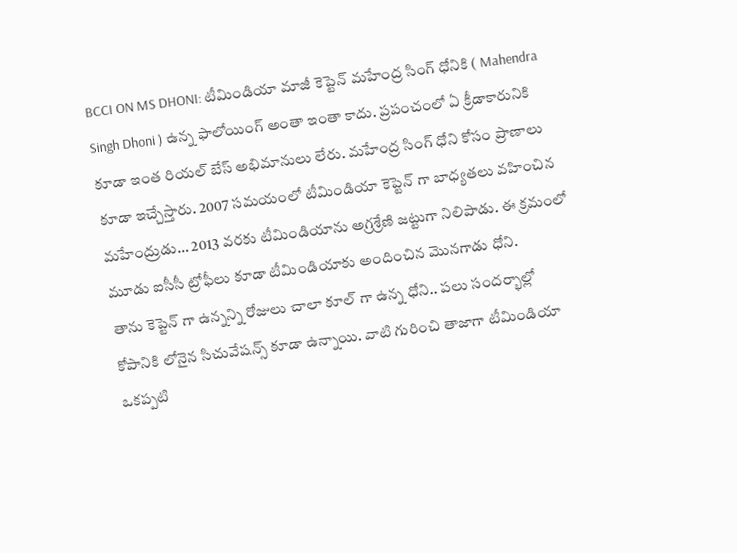BCCI ON MS DHONI: టీమిండియా మాజీ కెప్టెన్ మహేంద్ర సింగ్ ధోనికి ( Mahendra Singh Dhoni ) ఉన్న ఫాలోయింగ్ అంతా ఇంతా కాదు. ప్రపంచంలో ఏ క్రీడాకారునికి కూడా ఇంత రియల్ బేస్ అభిమానులు లేరు. మహేంద్ర సింగ్ ధోని కోసం ప్రాణాలు కూడా ఇచ్చేస్తారు. 2007 సమయంలో టీమిండియా కెప్టెన్ గా బాధ్యతలు వహించిన మహేంద్రుడు… 2013 వరకు టీమిండియాను అగ్రశ్రేణి జట్టుగా నిలిపాడు. ఈ క్రమంలో మూడు ఐసీసీ ట్రోఫీలు కూడా టీమిండియాకు అందించిన మొనగాడు ధోని.
తాను కెప్టెన్ గా ఉన్నన్ని రోజులు చాలా కూల్ గా ఉన్న ధోని.. పలు సందర్భాల్లో కోపానికి లోనైన సిచువేషన్స్ కూడా ఉన్నాయి. వాటి గురించి తాజాగా టీమిండియా ఒకప్పటి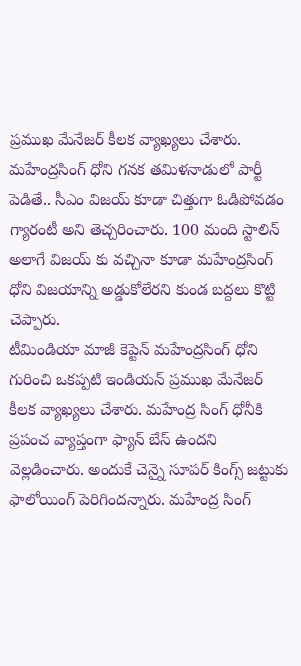ప్రముఖ మేనేజర్ కీలక వ్యాఖ్యలు చేశారు. మహేంద్రసింగ్ ధోని గనక తమిళనాడులో పార్టీ పెడితే.. సీఎం విజయ్ కూడా చిత్తుగా ఓడిపోవడం గ్యారంటీ అని తెచ్చరించారు. 100 మంది స్టాలిన్ అలాగే విజయ్ కు వచ్చినా కూడా మహేంద్రసింగ్ ధోని విజయాన్ని అడ్డుకోలేరని కుండ బద్దలు కొట్టి చెప్పారు.
టీమిండియా మాజీ కెప్టెన్ మహేంద్రసింగ్ ధోని గురించి ఒకప్పటి ఇండియన్ ప్రముఖ మేనేజర్ కీలక వ్యాఖ్యలు చేశారు. మహేంద్ర సింగ్ ధోనీకి ప్రపంచ వ్యాప్తంగా ఫ్యాన్ బేస్ ఉందని వెల్లడించారు. అందుకే చెన్నై సూపర్ కింగ్స్ జట్టుకు ఫాలోయింగ్ పెరిగిందన్నారు. మహేంద్ర సింగ్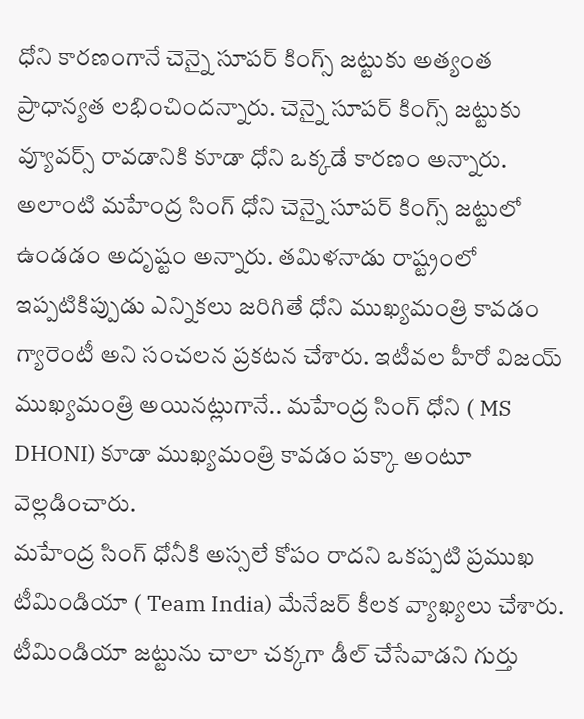ధోని కారణంగానే చెన్నై సూపర్ కింగ్స్ జట్టుకు అత్యంత ప్రాధాన్యత లభించిందన్నారు. చెన్నై సూపర్ కింగ్స్ జట్టుకు వ్యూవర్స్ రావడానికి కూడా ధోని ఒక్కడే కారణం అన్నారు. అలాంటి మహేంద్ర సింగ్ ధోని చెన్నై సూపర్ కింగ్స్ జట్టులో ఉండడం అదృష్టం అన్నారు. తమిళనాడు రాష్ట్రంలో ఇప్పటికిప్పుడు ఎన్నికలు జరిగితే ధోని ముఖ్యమంత్రి కావడం గ్యారెంటీ అని సంచలన ప్రకటన చేశారు. ఇటీవల హీరో విజయ్ ముఖ్యమంత్రి అయినట్లుగానే.. మహేంద్ర సింగ్ ధోని ( MS DHONI) కూడా ముఖ్యమంత్రి కావడం పక్కా అంటూ వెల్లడించారు.
మహేంద్ర సింగ్ ధోనీకి అస్సలే కోపం రాదని ఒకప్పటి ప్రముఖ టీమిండియా ( Team India) మేనేజర్ కీలక వ్యాఖ్యలు చేశారు. టీమిండియా జట్టును చాలా చక్కగా డీల్ చేసేవాడని గుర్తు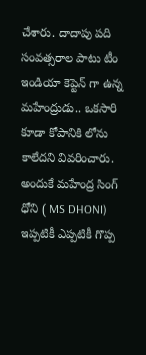చేశారు. దాదాపు పది సంవత్సరాల పాటు టీం ఇండియా కెప్టెన్ గా ఉన్న మహేంద్రుడు.. ఒకసారి కూడా కోపానికి లోను కాలేదని వివరించారు. అందుకే మహేంద్ర సింగ్ ధోని ( MS DHONI) ఇప్పటికీ ఎప్పటికీ గొప్ప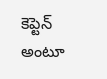కెప్టెన్ అంటూ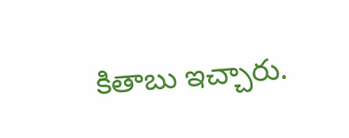కితాబు ఇచ్చారు.